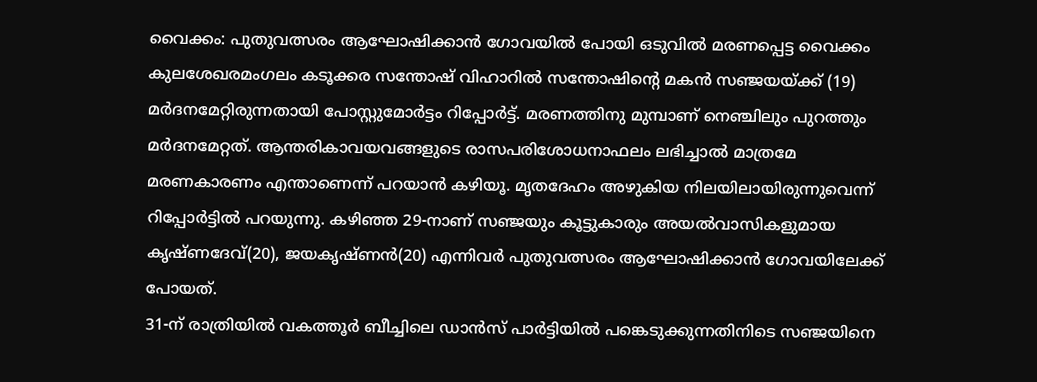വൈക്കം: പുതുവത്സരം ആഘോഷിക്കാൻ ഗോവയിൽ പോയി ഒടുവിൽ മരണപ്പെട്ട വൈക്കം കുലശേഖരമംഗലം കടൂക്കര സന്തോഷ് വിഹാറിൽ സന്തോഷിന്റെ മകൻ സഞ്ജയയ്ക്ക് (19) മർദനമേറ്റിരുന്നതായി പോസ്റ്റുമോർട്ടം റിപ്പോർട്ട്. മരണത്തിനു മുമ്പാണ് നെഞ്ചിലും പുറത്തും മർദനമേറ്റത്. ആന്തരികാവയവങ്ങളുടെ രാസപരിശോധനാഫലം ലഭിച്ചാൽ മാത്രമേ മരണകാരണം എന്താണെന്ന് പറയാൻ കഴിയൂ. മൃതദേഹം അഴുകിയ നിലയിലായിരുന്നുവെന്ന് റിപ്പോർട്ടിൽ പറയുന്നു. കഴിഞ്ഞ 29-നാണ് സഞ്ജയും കൂട്ടുകാരും അയൽവാസികളുമായ കൃഷ്ണദേവ്(20), ജയകൃഷ്ണൻ(20) എന്നിവർ പുതുവത്സരം ആഘോഷിക്കാൻ ഗോവയിലേക്ക് പോയത്.
31-ന് രാത്രിയിൽ വകത്തൂർ ബീച്ചിലെ ഡാൻസ് പാർട്ടിയിൽ പങ്കെടുക്കുന്നതിനിടെ സഞ്ജയിനെ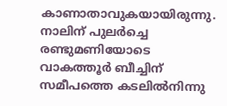കാണാതാവുകയായിരുന്നു. നാലിന് പുലർച്ചെ രണ്ടുമണിയോടെ വാകത്തൂർ ബീച്ചിന് സമീപത്തെ കടലിൽനിന്നു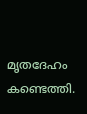മൃതദേഹം കണ്ടെത്തി.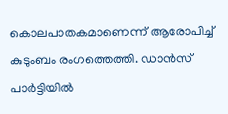കൊലപാതകമാണെന്ന് ആരോപിച്ച് കുടുംബം രംഗത്തെത്തി. ഡാൻസ് പാർട്ടിയിൽ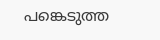പങ്കെടുത്ത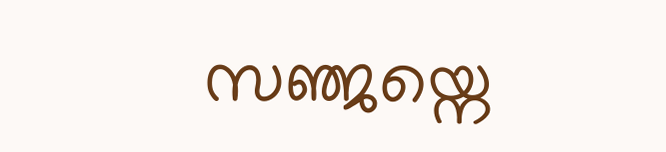സഞ്ജയ്നെ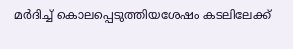മർദിച്ച് കൊലപ്പെടുത്തിയശേഷം കടലിലേക്ക്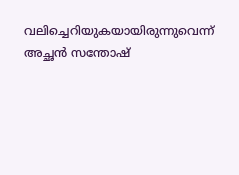വലിച്ചെറിയുകയായിരുന്നുവെന്ന് അച്ഛൻ സന്തോഷ്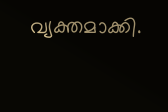വ്യക്തമാക്കി.